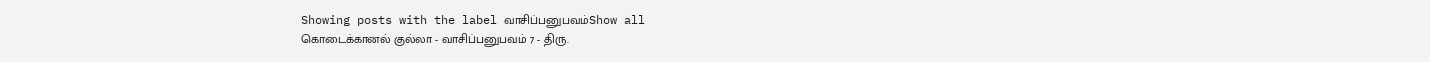Showing posts with the label வாசிப்பனுபவம்Show all
கொடைக்கானல் குல்லா - வாசிப்பனுபவம் 7 - திரு.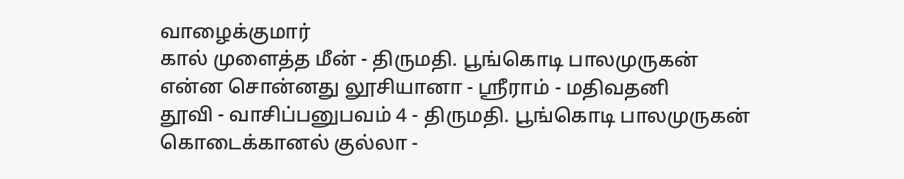வாழைக்குமார்
கால் முளைத்த மீன் - திருமதி. பூங்கொடி பாலமுருகன்
என்ன சொன்னது லூசியானா - ஸ்ரீராம் - மதிவதனி
தூவி - வாசிப்பனுபவம் 4 - திருமதி. பூங்கொடி பாலமுருகன்
கொடைக்கானல் குல்லா -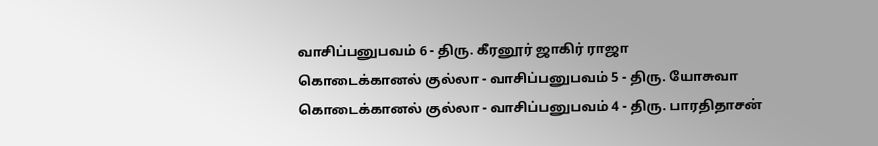வாசிப்பனுபவம் 6 - திரு. கீரனூர் ஜாகிர் ராஜா
கொடைக்கானல் குல்லா - வாசிப்பனுபவம் 5 - திரு. யோசுவா
கொடைக்கானல் குல்லா - வாசிப்பனுபவம் 4 - திரு. பாரதிதாசன்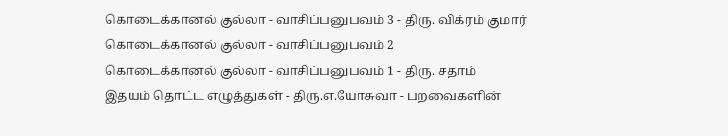கொடைக்கானல் குல்லா - வாசிப்பனுபவம் 3 - திரு. விக்ரம் குமார்
கொடைக்கானல் குல்லா - வாசிப்பனுபவம் 2
கொடைக்கானல் குல்லா - வாசிப்பனுபவம் 1 - திரு. சதாம்
இதயம் தொட்ட எழுத்துகள் - திரு.எ.யோசுவா - பறவைகளின்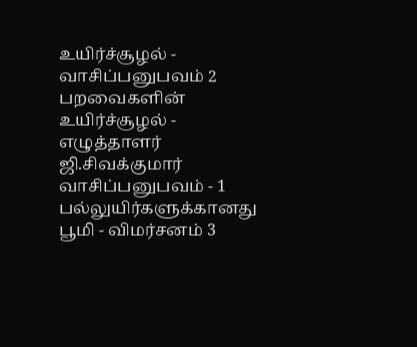உயிர்ச்சூழல் - வாசிப்பனுபவம் 2
பறவைகளின் உயிர்ச்சூழல் - எழுத்தாளர் ஜி.சிவக்குமார் வாசிப்பனுபவம் - 1
பல்லுயிர்களுக்கானது பூமி - விமர்சனம் 3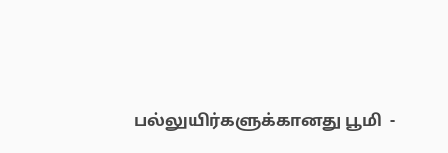பல்லுயிர்களுக்கானது பூமி  -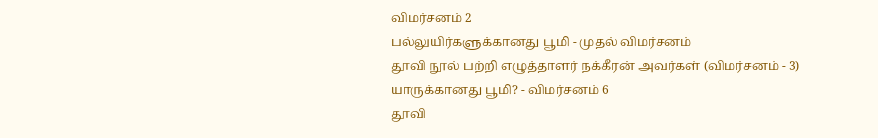விமர்சனம் 2
பல்லுயிர்களுக்கானது பூமி - முதல் விமர்சனம்
தூவி நூல் பற்றி எழுத்தாளர் நக்கீரன் அவர்கள் (விமர்சனம் - 3)
யாருக்கானது பூமி? - விமர்சனம் 6
தூவி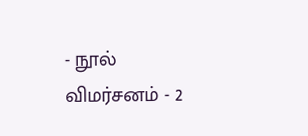- நூல் விமர்சனம் - 2